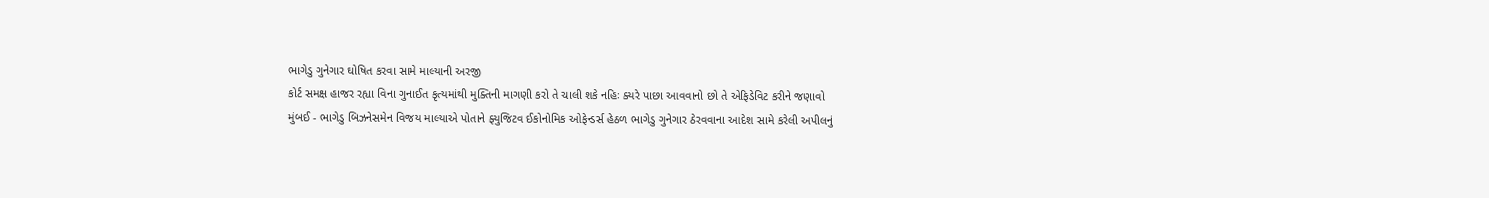ભાગેડુ ગુનેગાર ઘોષિત કરવા સામે માલ્યાની અરજી
કોર્ટ સમક્ષ હાજર રહ્યા વિના ગુનાઈત કૃત્યમાંથી મુક્તિની માગણી કરો તે ચાલી શકે નહિઃ ક્યરે પાછા આવવાનો છો તે એફિડેવિટ કરીને જણાવો
મુંબઈ - ભાગેડુ બિઝનેસમેન વિજય માલ્યાએ પોતાને ફ્યુજિટવ ઈકોનોમિક ઓફેન્ડર્સ હેઠળ ભાગેડુ ગુનેગાર ઠેરવવાના આદેશ સામે કરેલી અપીલનું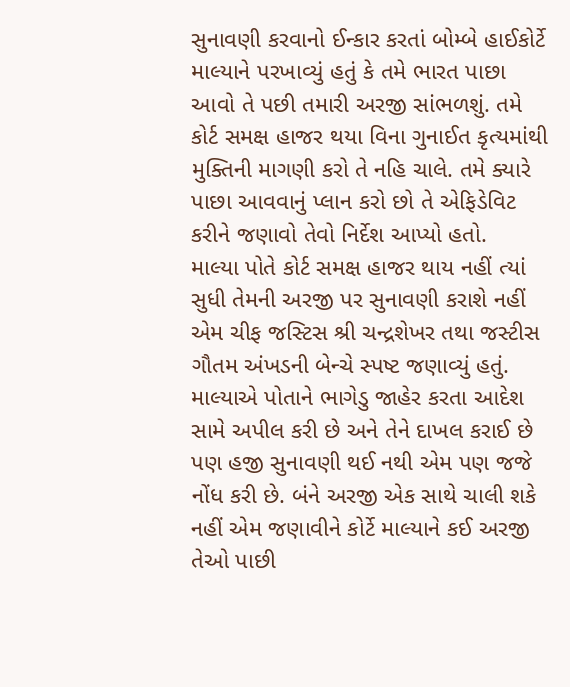સુનાવણી કરવાનો ઈન્કાર કરતાં બોમ્બે હાઈકોર્ટે માલ્યાને પરખાવ્યું હતું કે તમે ભારત પાછા આવો તે પછી તમારી અરજી સાંભળશું. તમે કોર્ટ સમક્ષ હાજર થયા વિના ગુનાઈત કૃત્યમાંથી મુક્તિની માગણી કરો તે નહિ ચાલે. તમે ક્યારે પાછા આવવાનું પ્લાન કરો છો તે એફિડેવિટ કરીને જણાવો તેવો નિર્દેશ આપ્યો હતો.
માલ્યા પોતે કોર્ટ સમક્ષ હાજર થાય નહીં ત્યાં સુધી તેમની અરજી પર સુનાવણી કરાશે નહીં એમ ચીફ જસ્ટિસ શ્રી ચન્દ્રશેખર તથા જસ્ટીસ ગૌતમ અંખડની બેન્ચે સ્પષ્ટ જણાવ્યું હતું.
માલ્યાએ પોતાને ભાગેડુ જાહેર કરતા આદેશ સામે અપીલ કરી છે અને તેને દાખલ કરાઈ છે પણ હજી સુનાવણી થઈ નથી એમ પણ જજે નોંધ કરી છે. બંને અરજી એક સાથે ચાલી શકે નહીં એમ જણાવીને કોર્ટે માલ્યાને કઈ અરજી તેઓ પાછી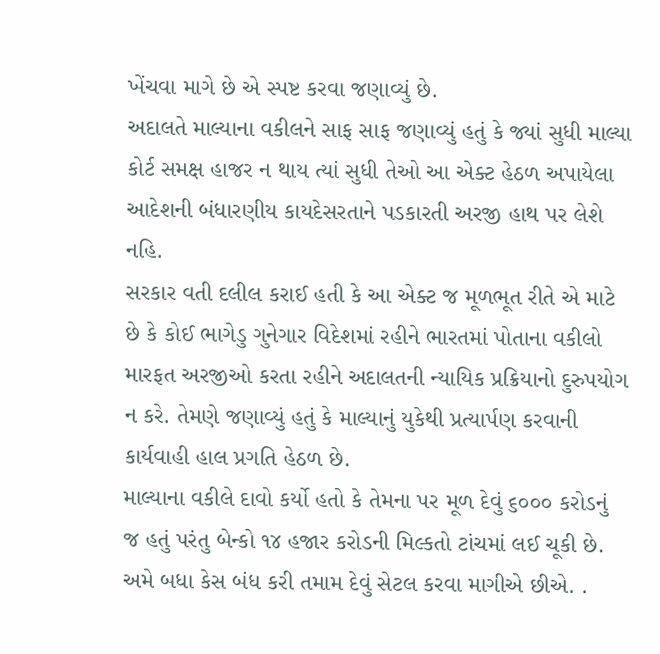ખેંચવા માગે છે એ સ્પષ્ટ કરવા જણાવ્યું છે.
અદાલતે માલ્યાના વકીલને સાફ સાફ જણાવ્યું હતું કે જ્યાં સુધી માલ્યા કોર્ટ સમક્ષ હાજર ન થાય ત્યાં સુધી તેઓ આ એક્ટ હેઠળ અપાયેલા આદેશની બંધારણીય કાયદેસરતાને પડકારતી અરજી હાથ પર લેશે નહિ.
સરકાર વતી દલીલ કરાઈ હતી કે આ એક્ટ જ મૂળભૂત રીતે એ માટે છે કે કોઈ ભાગેડુ ગુનેગાર વિદેશમાં રહીને ભારતમાં પોતાના વકીલો મારફત અરજીઓ કરતા રહીને અદાલતની ન્યાયિક પ્રક્રિયાનો દુરુપયોગ ન કરે. તેમણે જણાવ્યું હતું કે માલ્યાનું યુકેથી પ્રત્યાર્પણ કરવાની કાર્યવાહી હાલ પ્રગતિ હેઠળ છે.
માલ્યાના વકીલે દાવો કર્યો હતો કે તેમના પર મૂળ દેવું ૬૦૦૦ કરોડનું જ હતું પરંતુ બેન્કો ૧૪ હજાર કરોડની મિલ્કતો ટાંચમાં લઈ ચૂકી છે. અમે બધા કેસ બંધ કરી તમામ દેવું સેટલ કરવા માગીએ છીએ. .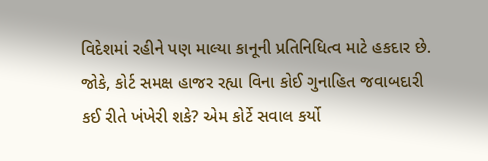વિદેશમાં રહીને પણ માલ્યા કાનૂની પ્રતિનિધિત્વ માટે હકદાર છે. જોકે, કોર્ટ સમક્ષ હાજર રહ્યા વિના કોઈ ગુનાહિત જવાબદારી કઈ રીતે ખંખેરી શકે? એમ કોર્ટે સવાલ કર્યો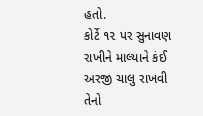હતો.
કોર્ટે ૧૨ પર સુનાવણ રાખીને માલ્યાને કંઈ અરજી ચાલુ રાખવી તેનો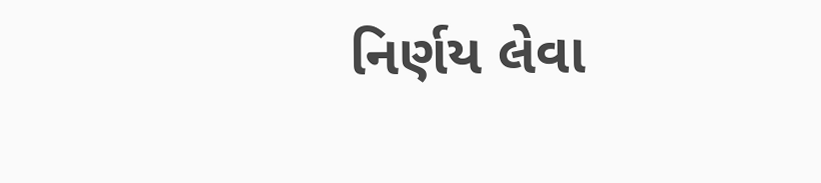નિર્ણય લેવા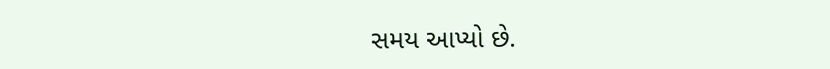સમય આપ્યો છે.